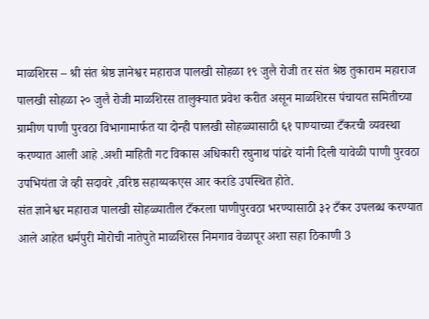माळशिरस – श्री संत श्रेष्ठ ज्ञानेश्वर महाराज पालखी सोहळा १९ जुलै रोजी तर संत श्रेष्ठ तुकाराम महाराज पालखी सोहळा २० जुलै रोजी माळशिरस तालुक्यात प्रवेश करीत असून माळशिरस पंचायत समितीच्या ग्रामीण पाणी पुरवठा विभागामार्फत या दोन्ही पालखी सोहळ्यासाठी ६१ पाण्याच्या टँकरची व्यवस्था करण्यात आली आहे .अशी माहिती गट विकास अधिकारी रघुनाथ पांढरे यांनी दिली यावेळी पाणी पुरवठा उपभियंता जे व्ही सदावरे ,वरिष्ठ सहाय्यकएस आर करांडे उपस्थित होते.
संत ज्ञानेश्वर महाराज पालखी सोहळ्यातील टँकरला पाणीपुरवठा भरण्यासाठी ३२ टँकर उपलब्ध करण्यात आले आहेत धर्मपुरी मोरोची नातेपुते माळशिरस निमगाव वेळापूर अशा सहा ठिकाणी 3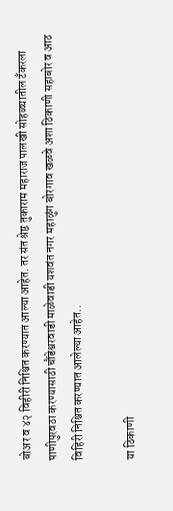बोअर व ४२ विहीरी निश्चित करण्यात आल्या आहेत. तर संत श्रेष्ठ तुकाराम महाराज पालखी सोहळ्यातील टँकरला पाणीपुरवठा करण्यासाठी चौंडेश्वरवाडी माळेवाडी यशवंत नगर महाळुंग बोरगाव खळवे अशा ठिकाणी सहाबोर व आठ विहिरी निश्चित करण्यात आलेल्या आहेत..

या ठिकाणी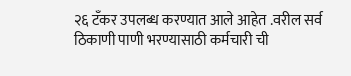२६ टॅंकर उपलब्ध करण्यात आले आहेत .वरील सर्व ठिकाणी पाणी भरण्यासाठी कर्मचारी ची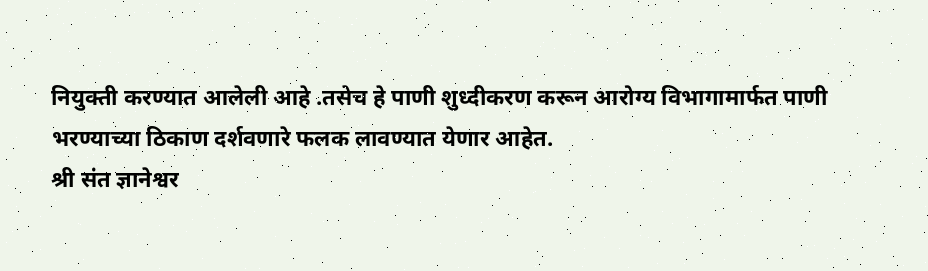नियुक्ती करण्यात आलेली आहे .तसेच हे पाणी शुध्दीकरण करून आरोग्य विभागामार्फत पाणी भरण्याच्या ठिकाण दर्शवणारे फलक लावण्यात येणार आहेत.
श्री संत ज्ञानेश्वर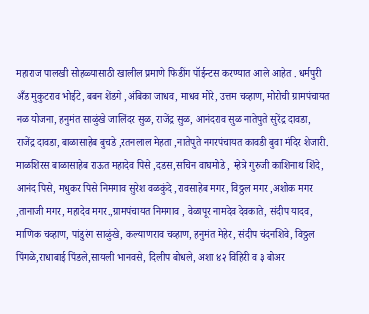महाराज पालखी सोहळ्यासाठी खालील प्रमाणे फिडींग पॉईन्टस करण्यात आले आहेत . धर्मपुरी अँड मुकुटराव भोईटे, बबन शेंडगे ,अंबिका जाधव, माधव मोरे, उत्तम चव्हाण, मोरोची ग्रामपंचायत नळ योजना, हनुमंत साळुंखे जालिंदर सुळ, राजेंद्र सुळ, आनंदराव सुळ नातेपुते सुरेंद्र दावडा, राजेंद्र दावडा, बाळासाहेब बुचडे ,रतनलाल मेहता ,नातेपुते नगरपंचायत कावडी बुवा मंदिर शेजारी. माळशिरस बाळासाहेब राऊत महादेव पिसे ,दडस,सचिन वाघमोडे , म्हेत्रे गुरुजी काशिनाथ शिंदे, आनंद पिसे, मधुकर पिसे निमगाव सुरेश वळकुंदे ,रावसाहेब मगर, विठ्ठल मगर ,अशोक मगर ,तानाजी मगर, महादेव मगर.,ग्रामपंचायत निमगाव , वेळापूर नामदेव देवकाते, संदीप यादव, माणिक चव्हाण, पांडुरंग साळुंखे, कल्याणराव चव्हाण, हनुमंत मेहेर, संदीप चंदनशिवे, विठ्ठल पिंगळे,राधाबाई पिंडले,सायली भानवसे, दिलीप बोधले, अशा ४२ विहिरी व ३ बोअर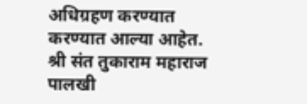अधिग्रहण करण्यात करण्यात आल्या आहेत.
श्री संत तुकाराम महाराज पालखी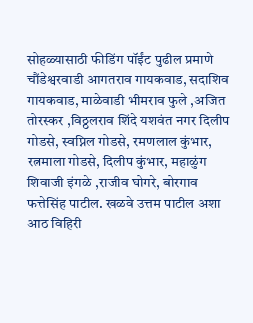सोहळ्यासाठी फीडिंग पॉईंट पुढील प्रमाणे चौंडेश्वरवाडी आगतराव गायकवाड, सदाशिव गायकवाड, माळेवाडी भीमराव फुले ,अजित तोरस्कर ,विठ्ठलराव शिंदे यशवंत नगर दिलीप गोडसे, स्वप्निल गोडसे, रमणलाल कुंभार, रत्नमाला गोडसे, दिलीप कुंभार, महाळुंग शिवाजी इंगळे ,राजीव घोगरे, बोरगाव फत्तेसिंह पाटील. खळवे उत्तम पाटील अशा आठ विहिरी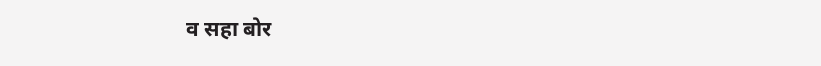व सहा बोर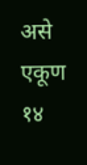असे एकूण १४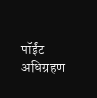पॉईंट अधिग्रहण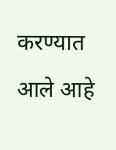करण्यात आले आहे